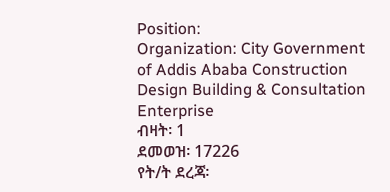Position:
Organization: City Government of Addis Ababa Construction Design Building & Consultation Enterprise
ብዛት፡ 1
ደመወዝ፡ 17226
የት/ት ደረጃ፡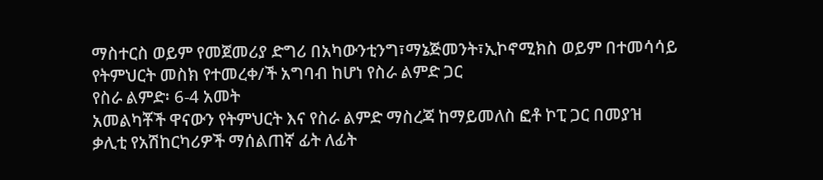ማስተርስ ወይም የመጀመሪያ ድግሪ በአካውንቲንግ፣ማኔጅመንት፣ኢኮኖሚክስ ወይም በተመሳሳይ የትምህርት መስክ የተመረቀ/ች አግባብ ከሆነ የስራ ልምድ ጋር
የስራ ልምድ፡ 6-4 አመት
አመልካቾች ዋናውን የትምህርት እና የስራ ልምድ ማስረጃ ከማይመለስ ፎቶ ኮፒ ጋር በመያዝ ቃሊቲ የአሽከርካሪዎች ማሰልጠኛ ፊት ለፊት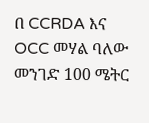በ CCRDA እና OCC መሃል ባለው መንገድ 100 ሜትር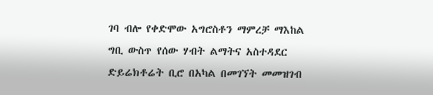ገባ ብሎ የቀድሞው አግሮስቶን ማምረቻ ማእከል ግቢ ውስጥ የሰው ሃብት ልማትና አስተዳደር ድይሬክቶሬት ቢሮ በአካል በመገኘት መመዝገብ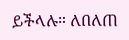ይችላሉ። ለበለጠ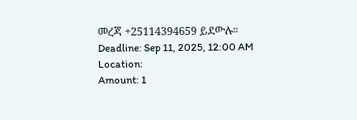መረጃ +25114394659 ይደውሉ።
Deadline: Sep 11, 2025, 12:00 AM
Location:
Amount: 1